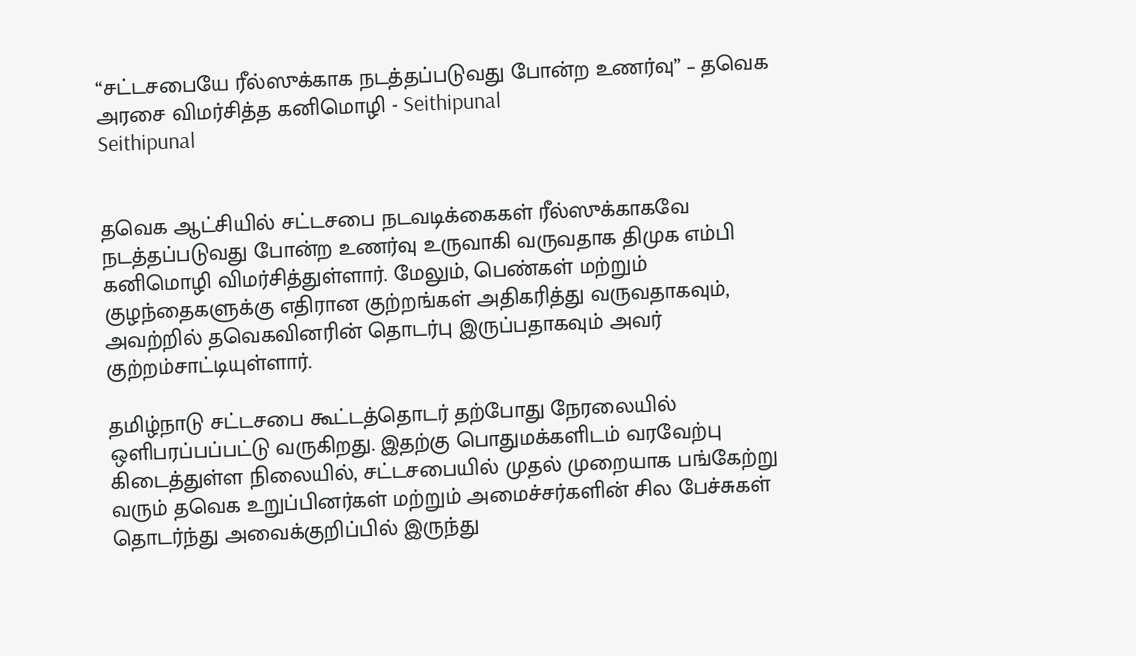“சட்டசபையே ரீல்ஸுக்காக நடத்தப்படுவது போன்ற உணர்வு” – தவெக அரசை விமர்சித்த கனிமொழி - Seithipunal
Seithipunal


தவெக ஆட்சியில் சட்டசபை நடவடிக்கைகள் ரீல்ஸுக்காகவே நடத்தப்படுவது போன்ற உணர்வு உருவாகி வருவதாக திமுக எம்பி கனிமொழி விமர்சித்துள்ளார். மேலும், பெண்கள் மற்றும் குழந்தைகளுக்கு எதிரான குற்றங்கள் அதிகரித்து வருவதாகவும், அவற்றில் தவெகவினரின் தொடர்பு இருப்பதாகவும் அவர் குற்றம்சாட்டியுள்ளார்.

தமிழ்நாடு சட்டசபை கூட்டத்தொடர் தற்போது நேரலையில் ஒளிபரப்பப்பட்டு வருகிறது. இதற்கு பொதுமக்களிடம் வரவேற்பு கிடைத்துள்ள நிலையில், சட்டசபையில் முதல் முறையாக பங்கேற்று வரும் தவெக உறுப்பினர்கள் மற்றும் அமைச்சர்களின் சில பேச்சுகள் தொடர்ந்து அவைக்குறிப்பில் இருந்து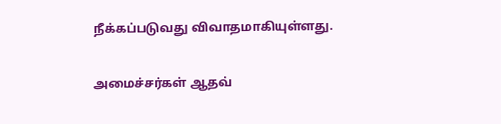நீக்கப்படுவது விவாதமாகியுள்ளது.

அமைச்சர்கள் ஆதவ்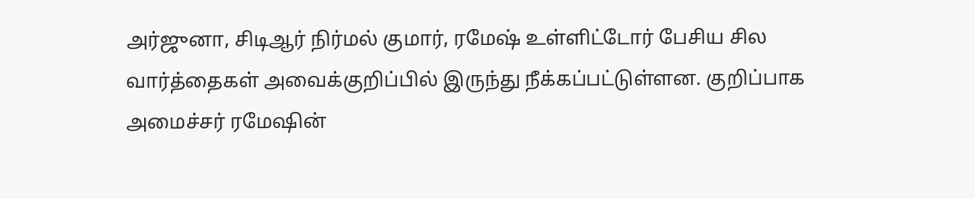அர்ஜுனா, சிடிஆர் நிர்மல் குமார், ரமேஷ் உள்ளிட்டோர் பேசிய சில வார்த்தைகள் அவைக்குறிப்பில் இருந்து நீக்கப்பட்டுள்ளன. குறிப்பாக அமைச்சர் ரமேஷின்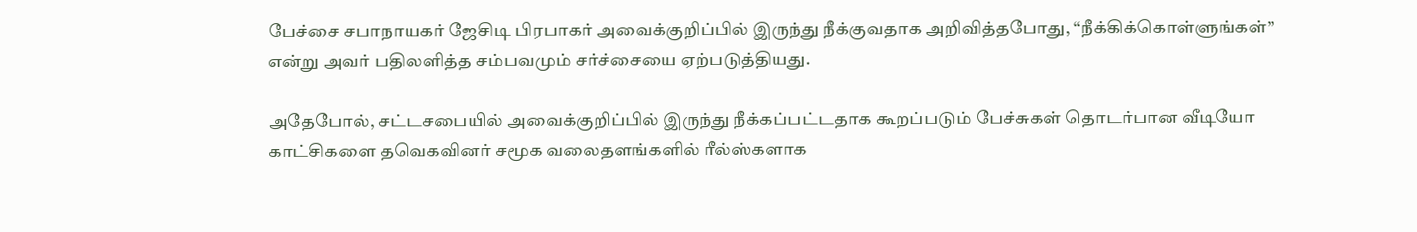பேச்சை சபாநாயகர் ஜேசிடி பிரபாகர் அவைக்குறிப்பில் இருந்து நீக்குவதாக அறிவித்தபோது, “நீக்கிக்கொள்ளுங்கள்” என்று அவர் பதிலளித்த சம்பவமும் சர்ச்சையை ஏற்படுத்தியது.

அதேபோல், சட்டசபையில் அவைக்குறிப்பில் இருந்து நீக்கப்பட்டதாக கூறப்படும் பேச்சுகள் தொடர்பான வீடியோ காட்சிகளை தவெகவினர் சமூக வலைதளங்களில் ரீல்ஸ்களாக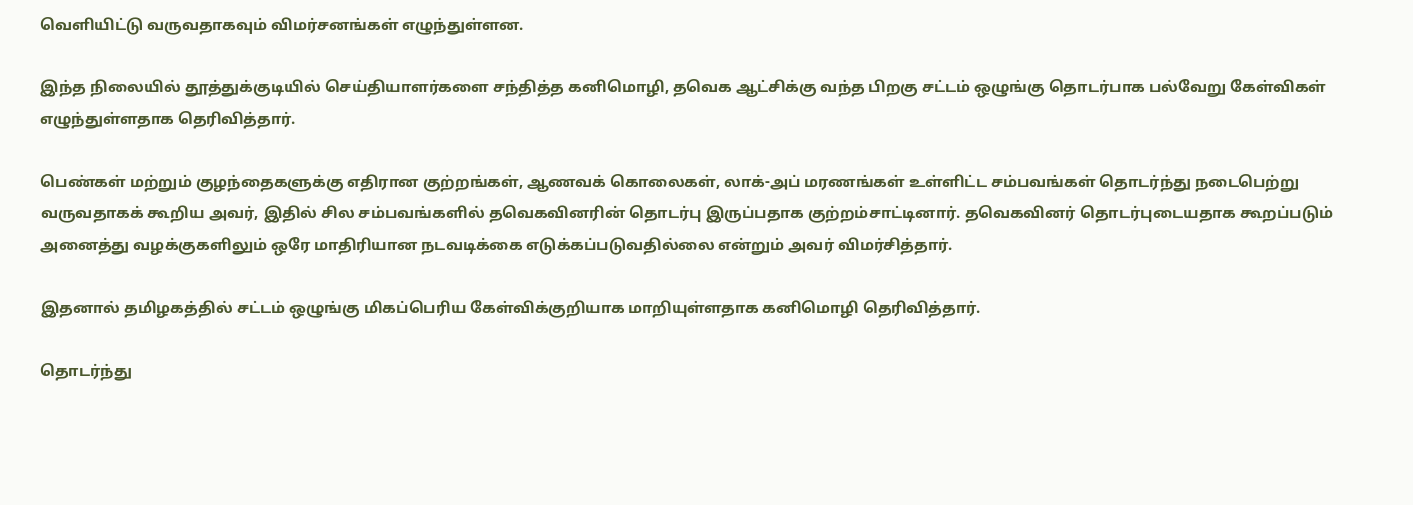வெளியிட்டு வருவதாகவும் விமர்சனங்கள் எழுந்துள்ளன.

இந்த நிலையில் தூத்துக்குடியில் செய்தியாளர்களை சந்தித்த கனிமொழி, தவெக ஆட்சிக்கு வந்த பிறகு சட்டம் ஒழுங்கு தொடர்பாக பல்வேறு கேள்விகள் எழுந்துள்ளதாக தெரிவித்தார்.

பெண்கள் மற்றும் குழந்தைகளுக்கு எதிரான குற்றங்கள், ஆணவக் கொலைகள், லாக்-அப் மரணங்கள் உள்ளிட்ட சம்பவங்கள் தொடர்ந்து நடைபெற்று வருவதாகக் கூறிய அவர், இதில் சில சம்பவங்களில் தவெகவினரின் தொடர்பு இருப்பதாக குற்றம்சாட்டினார். தவெகவினர் தொடர்புடையதாக கூறப்படும் அனைத்து வழக்குகளிலும் ஒரே மாதிரியான நடவடிக்கை எடுக்கப்படுவதில்லை என்றும் அவர் விமர்சித்தார்.

இதனால் தமிழகத்தில் சட்டம் ஒழுங்கு மிகப்பெரிய கேள்விக்குறியாக மாறியுள்ளதாக கனிமொழி தெரிவித்தார்.

தொடர்ந்து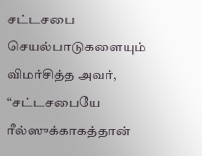சட்டசபை செயல்பாடுகளையும் விமர்சித்த அவர், “சட்டசபையே ரீல்ஸுக்காகத்தான்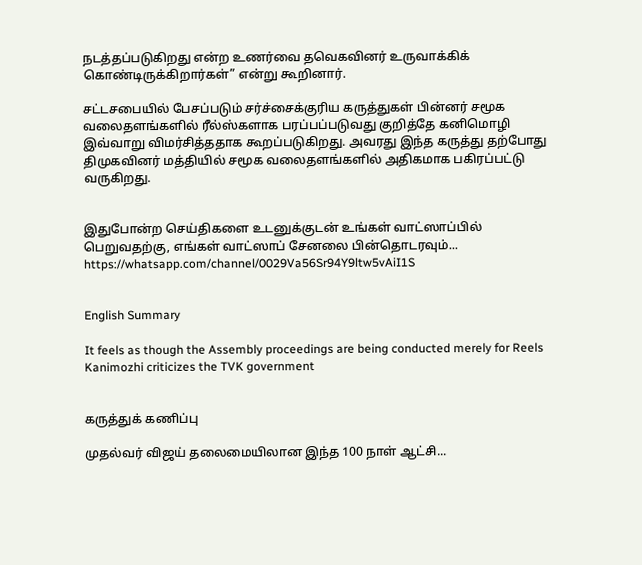நடத்தப்படுகிறது என்ற உணர்வை தவெகவினர் உருவாக்கிக் கொண்டிருக்கிறார்கள்” என்று கூறினார்.

சட்டசபையில் பேசப்படும் சர்ச்சைக்குரிய கருத்துகள் பின்னர் சமூக வலைதளங்களில் ரீல்ஸ்களாக பரப்பப்படுவது குறித்தே கனிமொழி இவ்வாறு விமர்சித்ததாக கூறப்படுகிறது. அவரது இந்த கருத்து தற்போது திமுகவினர் மத்தியில் சமூக வலைதளங்களில் அதிகமாக பகிரப்பட்டு வருகிறது.


இதுபோன்ற செய்திகளை உடனுக்குடன் உங்கள் வாட்ஸாப்பில் பெறுவதற்கு, எங்கள் வாட்ஸாப் சேனலை பின்தொடரவும்... https://whatsapp.com/channel/0029Va56Sr94Y9ltw5vAiI1S


English Summary

It feels as though the Assembly proceedings are being conducted merely for Reels Kanimozhi criticizes the TVK government


கருத்துக் கணிப்பு

முதல்வர் விஜய் தலைமையிலான இந்த 100 நாள் ஆட்சி...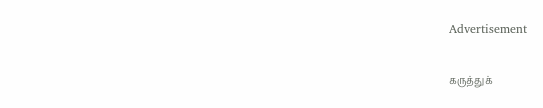Advertisement

கருத்துக்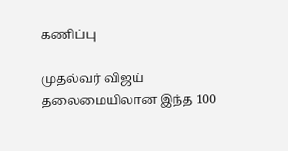கணிப்பு

முதல்வர் விஜய் தலைமையிலான இந்த 100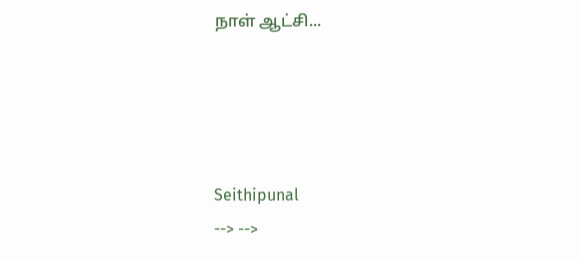நாள் ஆட்சி...




Seithipunal
--> -->